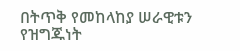በትጥቅ የመከላከያ ሠራዊቱን የዝግጁነት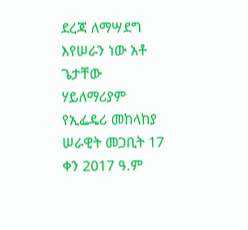ደረጃ ለማሣደግ እየሠራን ነው አቶ ጌታቸው ሃይለማሪያም የኢፌዴሪ መከላከያ ሠራዊት መጋቢት 17 ቀን 2017 ዓ.ም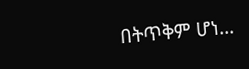በትጥቅም ሆነ...